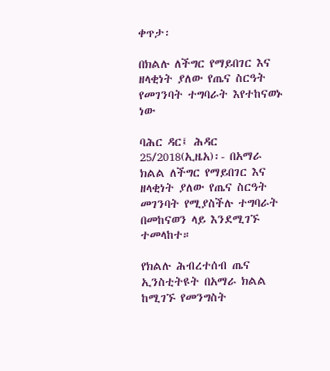ቀጥታ፡

በክልሉ ለችግር የማይበገር እና ዘላቂነት ያለው የጤና ስርዓት የመገንባት ተግባራት እየተከናወኑ ነው

ባሕር ዳር፤ ሕዳር 25/2018(ኢዜአ)፡- በአማራ ክልል ለችግር የማይበገር እና ዘላቂነት ያለው የጤና ስርዓት መገንባት የሚያስችሉ ተግባራት በመከናወን ላይ እንደሚገኙ ተመላከተ።

የክልሉ ሕብረተሰብ ጤና ኢንስቲትዩት በአማራ ክልል ከሚገኙ የመንግስት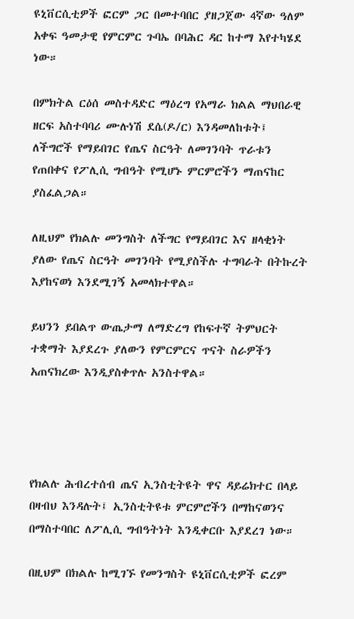ዩኒቨርሲቲዎች ፎርም ጋር በመተባበር ያዘጋጀው 4ኛው ዓለም አቀፍ ዓመታዊ የምርምር ጉባኤ በባሕር ዳር ከተማ እየተካሄደ ነው።

በምክትል ርዕሰ መስተዳድር ማዕረግ የአማራ ክልል ማህበራዊ ዘርፍ አስተባባሪ ሙሉነሽ ደሴ(ዶ/ር) እንዳመለከቱት፤ ለችግሮች የማይበገር የጤና ስርዓት ለመገንባት ጥራቱን የጠበቀና የፖሊሲ ግብዓት የሚሆኑ ምርምሮችን ማጠናከር ያስፈልጋል።

ለዚህም የክልሉ መንግስት ለችግር የማይበገር እና ዘላቂነት ያለው የጤና ስርዓት መገንባት የሚያስችሉ ተግባራት በትኩረት እያከናወነ እንደሚገኝ አመላክተዋል።

ይህንን ይበልጥ ውጤታማ ለማድረግ የከፍተኛ ትምህርት ተቋማት እያደረጉ ያለውን የምርምርና ጥናት ስራዎችን አጠናክረው እንዲያስቀጥሉ አንስተዋል።




የክልሉ ሕብረተሰብ ጤና ኢንስቲትዩት ዋና ዳይሬክተር በላይ በዛብህ እንዳሉት፤ ኢንስቲትዩቱ ምርምሮችን በማከናወንና በማስተባበር ለፖሊሲ ግብዓትነት እንዲቀርቡ እያደረገ ነው።

በዚህም በክልሉ ከሚገኙ የመንግስት ዩኒቨርሲቲዎች ፎረም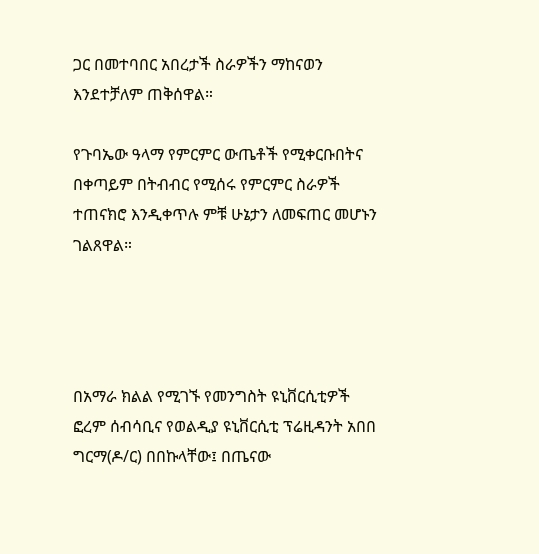ጋር በመተባበር አበረታች ስራዎችን ማከናወን እንደተቻለም ጠቅሰዋል።

የጉባኤው ዓላማ የምርምር ውጤቶች የሚቀርቡበትና በቀጣይም በትብብር የሚሰሩ የምርምር ስራዎች ተጠናክሮ እንዲቀጥሉ ምቹ ሁኔታን ለመፍጠር መሆኑን ገልጸዋል።




በአማራ ክልል የሚገኙ የመንግስት ዩኒቨርሲቲዎች ፎረም ሰብሳቢና የወልዲያ ዩኒቨርሲቲ ፕሬዚዳንት አበበ ግርማ(ዶ/ር) በበኩላቸው፤ በጤናው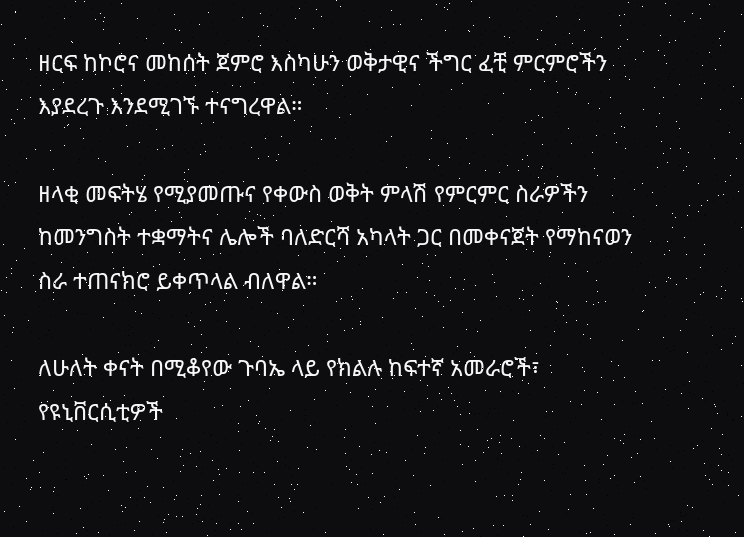ዘርፍ ከኮሮና መከሰት ጀምሮ እስካሁን ወቅታዊና ችግር ፈቺ ምርምሮችን እያደረጉ እንደሚገኙ ተናግረዋል።

ዘላቂ መፍትሄ የሚያመጡና የቀውስ ወቅት ምላሽ የምርምር ስራዎችን ከመንግስት ተቋማትና ሌሎች ባለድርሻ አካላት ጋር በመቀናጀት የማከናወን ስራ ተጠናክሮ ይቀጥላል ብለዋል።

ለሁለት ቀናት በሚቆየው ጉባኤ ላይ የክልሉ ከፍተኛ አመራሮች፣ የዩኒቨርሲቲዎች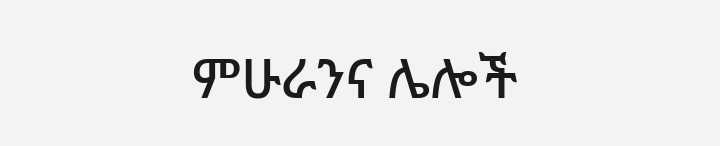ምሁራንና ሌሎች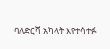ባለድርሻ አካላት እየተሳተፉ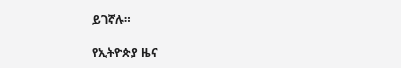ይገኛሉ።

የኢትዮጵያ ዜና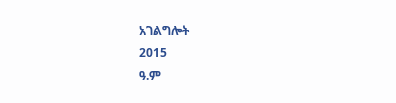አገልግሎት
2015
ዓ.ም